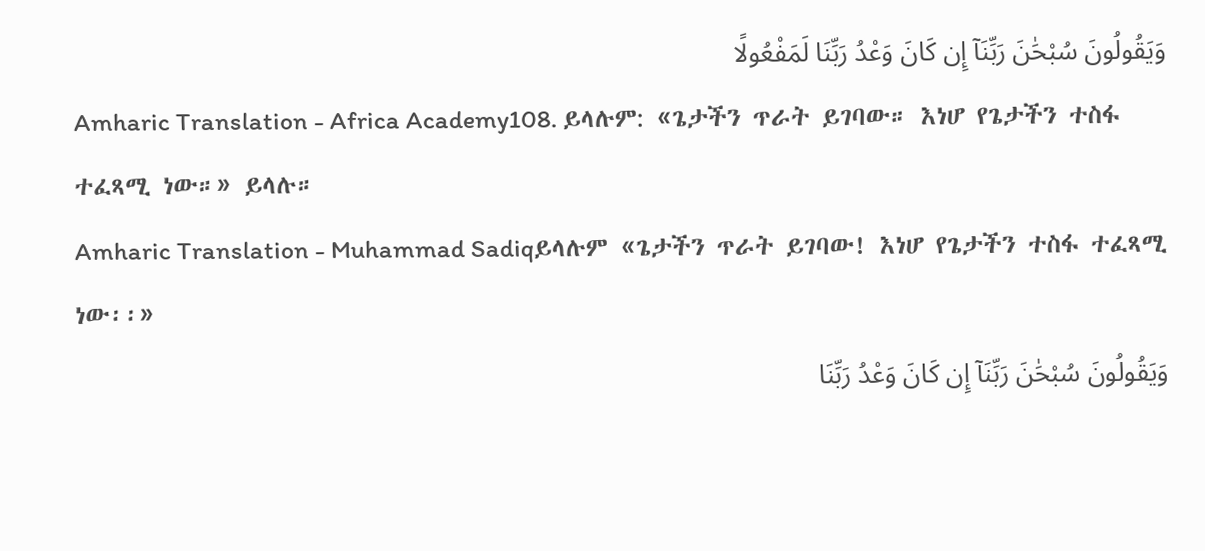وَيَقُولُونَ سُبْحَٰنَ رَبِّنَآ إِن كَانَ وَعْدُ رَبِّنَا لَمَفْعُولًا
Amharic Translation - Africa Academy108. ይላሉም: «ጌታችን ጥራት ይገባው። እነሆ የጌታችን ተስፋ ተፈጻሚ ነው።» ይላሉ።
Amharic Translation - Muhammad Sadiqይላሉም «ጌታችን ጥራት ይገባው! እነሆ የጌታችን ተስፋ ተፈጻሚ ነው፡፡»
وَيَقُولُونَ سُبْحَٰنَ رَبِّنَآ إِن كَانَ وَعْدُ رَبِّنَا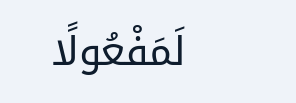لَمَفْعُولًا